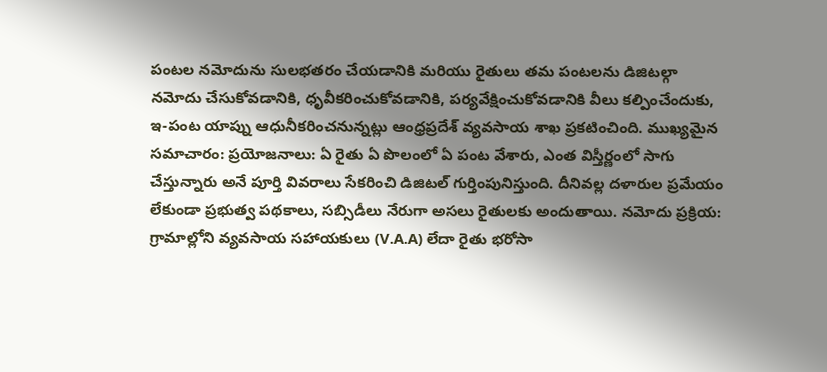పంటల నమోదును సులభతరం చేయడానికి మరియు రైతులు తమ పంటలను డిజిటల్గా నమోదు చేసుకోవడానికి, ధృవీకరించుకోవడానికి, పర్యవేక్షించుకోవడానికి వీలు కల్పించేందుకు, ఇ-పంట యాప్ను ఆధునీకరించనున్నట్లు ఆంధ్రప్రదేశ్ వ్యవసాయ శాఖ ప్రకటించింది. ముఖ్యమైన సమాచారం: ప్రయోజనాలు: ఏ రైతు ఏ పొలంలో ఏ పంట వేశారు, ఎంత విస్తీర్ణంలో సాగు చేస్తున్నారు అనే పూర్తి వివరాలు సేకరించి డిజిటల్ గుర్తింపునిస్తుంది. దీనివల్ల దళారుల ప్రమేయం లేకుండా ప్రభుత్వ పథకాలు, సబ్సిడీలు నేరుగా అసలు రైతులకు అందుతాయి. నమోదు ప్రక్రియ: గ్రామాల్లోని వ్యవసాయ సహాయకులు (V.A.A) లేదా రైతు భరోసా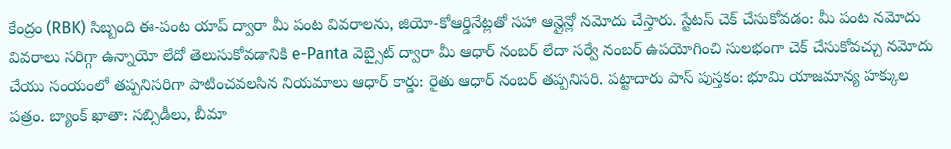కేంద్రం (RBK) సిబ్బంది ఈ-పంట యాప్ ద్వారా మీ పంట వివరాలను, జియో-కోఆర్డినేట్లతో సహా ఆన్లైన్లో నమోదు చేస్తారు. స్టేటస్ చెక్ చేసుకోవడం: మీ పంట నమోదు వివరాలు సరిగ్గా ఉన్నాయో లేదో తెలుసుకోవడానికి e-Panta వెబ్సైట్ ద్వారా మీ ఆధార్ నంబర్ లేదా సర్వే నంబర్ ఉపయోగించి సులభంగా చెక్ చేసుకోవచ్చు నమోదు చేయు సంయంలో తప్పనిసరిగా పాటించవలసిన నియమాలు ఆధార్ కార్డు: రైతు ఆధార్ నంబర్ తప్పనిసరి. పట్టాదారు పాస్ పుస్తకం: భూమి యాజమాన్య హక్కుల పత్రం. బ్యాంక్ ఖాతా: సబ్సిడీలు, బీమా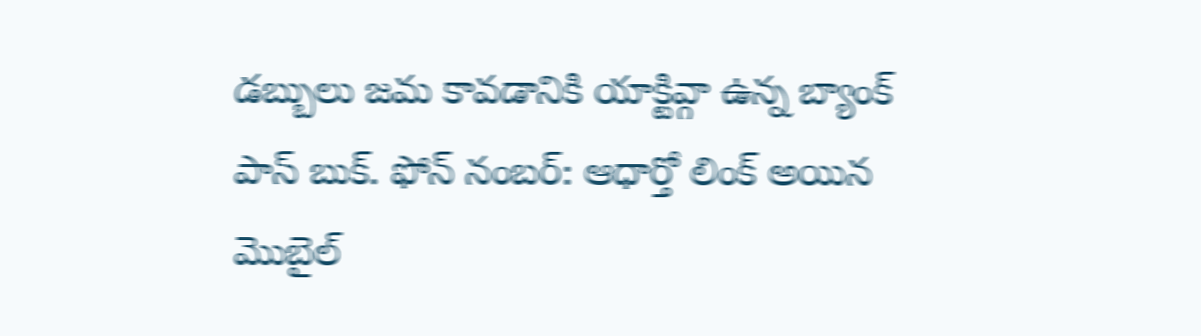డబ్బులు జమ కావడానికి యాక్టివ్గా ఉన్న బ్యాంక్ పాస్ బుక్. ఫోన్ నంబర్: ఆధార్తో లింక్ అయిన మొబైల్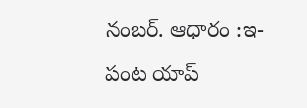నంబర్. ఆధారం :ఇ-పంట యాప్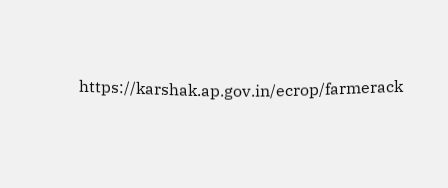https://karshak.ap.gov.in/ecrop/farmerack